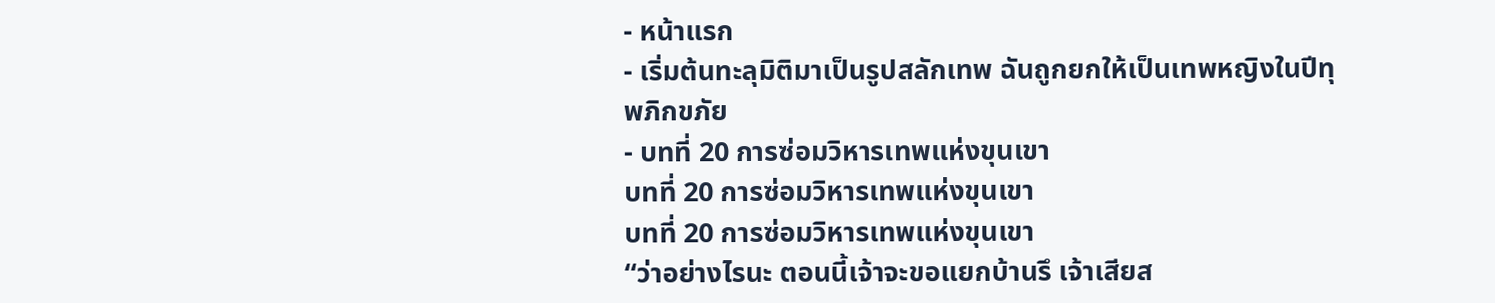- หน้าแรก
- เริ่มต้นทะลุมิติมาเป็นรูปสลักเทพ ฉันถูกยกให้เป็นเทพหญิงในปีทุพภิกขภัย
- บทที่ 20 การซ่อมวิหารเทพแห่งขุนเขา
บทที่ 20 การซ่อมวิหารเทพแห่งขุนเขา
บทที่ 20 การซ่อมวิหารเทพแห่งขุนเขา
“ว่าอย่างไรนะ ตอนนี้เจ้าจะขอแยกบ้านรึ เจ้าเสียส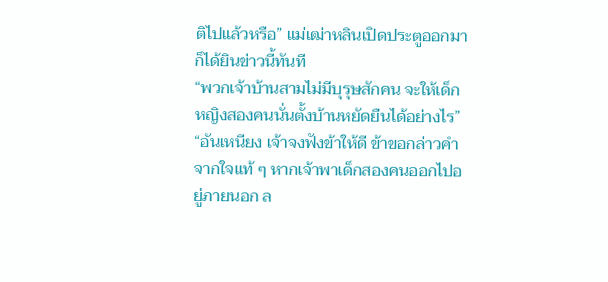ติไปแล้วหรือ” แม่เฒ่าหลินเปิดประตูออกมาก็ได้ยินข่าวนี้ทันที
“พวกเจ้าบ้านสามไม่มีบุรุษสักคน จะให้เด็กหญิงสองคนนั่นตั้งบ้านหยัดยืนได้อย่างไร”
“อันเหนียง เจ้าจงฟังข้าให้ดี ข้าขอกล่าวคำจากใจแท้ ๆ หากเจ้าพาเด็กสองคนออกไปอยู่ภายนอก ล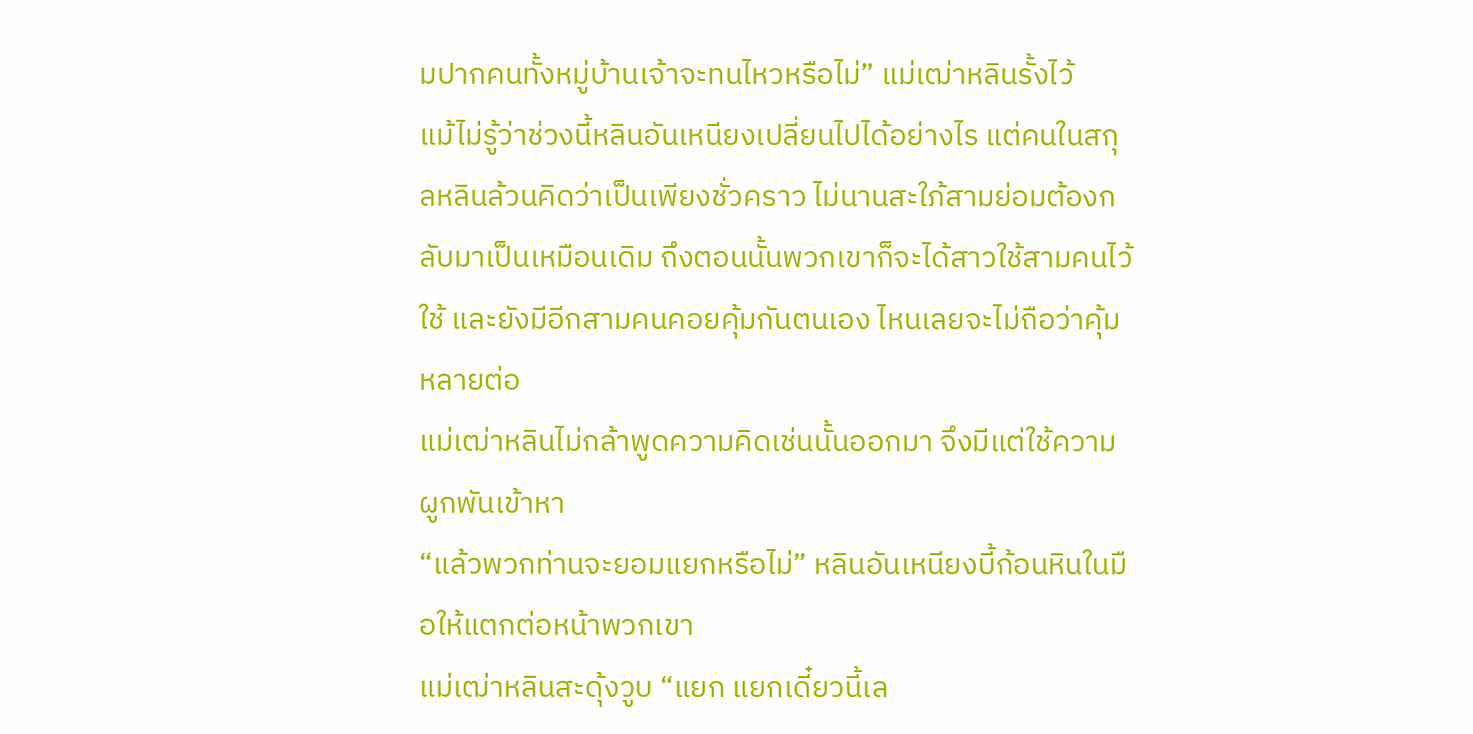มปากคนทั้งหมู่บ้านเจ้าจะทนไหวหรือไม่” แม่เฒ่าหลินรั้งไว้
แม้ไม่รู้ว่าช่วงนี้หลินอันเหนียงเปลี่ยนไปได้อย่างไร แต่คนในสกุลหลินล้วนคิดว่าเป็นเพียงชั่วคราว ไม่นานสะใภ้สามย่อมต้องกลับมาเป็นเหมือนเดิม ถึงตอนนั้นพวกเขาก็จะได้สาวใช้สามคนไว้ใช้ และยังมีอีกสามคนคอยคุ้มกันตนเอง ไหนเลยจะไม่ถือว่าคุ้มหลายต่อ
แม่เฒ่าหลินไม่กล้าพูดความคิดเช่นนั้นออกมา จึงมีแต่ใช้ความผูกพันเข้าหา
“แล้วพวกท่านจะยอมแยกหรือไม่” หลินอันเหนียงบี้ก้อนหินในมือให้แตกต่อหน้าพวกเขา
แม่เฒ่าหลินสะดุ้งวูบ “แยก แยกเดี๋ยวนี้เล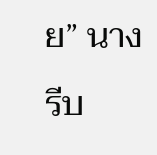ย” นางรีบ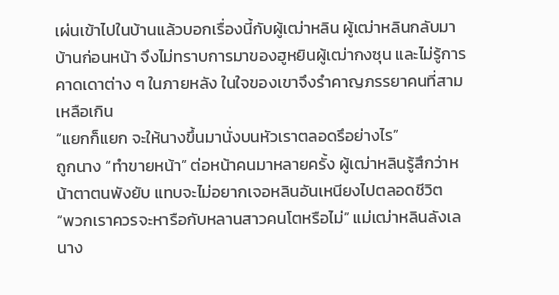เผ่นเข้าไปในบ้านแล้วบอกเรื่องนี้กับผู้เฒ่าหลิน ผู้เฒ่าหลินกลับมาบ้านก่อนหน้า จึงไม่ทราบการมาของฮูหยินผู้เฒ่ากงซุน และไม่รู้การคาดเดาต่าง ๆ ในภายหลัง ในใจของเขาจึงรําคาญภรรยาคนที่สามเหลือเกิน
“แยกก็แยก จะให้นางขึ้นมานั่งบนหัวเราตลอดรึอย่างไร”
ถูกนาง “ทำขายหน้า” ต่อหน้าคนมาหลายครั้ง ผู้เฒ่าหลินรู้สึกว่าหน้าตาตนพังยับ แทบจะไม่อยากเจอหลินอันเหนียงไปตลอดชีวิต
“พวกเราควรจะหารือกับหลานสาวคนโตหรือไม่” แม่เฒ่าหลินลังเล
นาง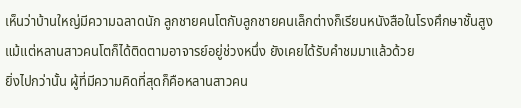เห็นว่าบ้านใหญ่มีความฉลาดนัก ลูกชายคนโตกับลูกชายคนเล็กต่างก็เรียนหนังสือในโรงศึกษาชั้นสูง แม้แต่หลานสาวคนโตก็ได้ติดตามอาจารย์อยู่ช่วงหนึ่ง ยังเคยได้รับคำชมมาแล้วด้วย
ยิ่งไปกว่านั้น ผู้ที่มีความคิดที่สุดก็คือหลานสาวคน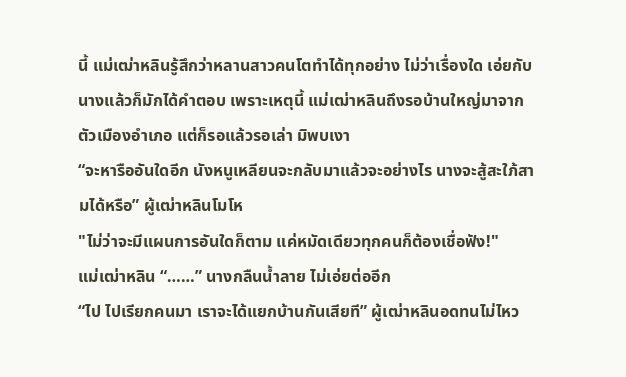นี้ แม่เฒ่าหลินรู้สึกว่าหลานสาวคนโตทำได้ทุกอย่าง ไม่ว่าเรื่องใด เอ่ยกับนางแล้วก็มักได้คำตอบ เพราะเหตุนี้ แม่เฒ่าหลินถึงรอบ้านใหญ่มาจากตัวเมืองอำเภอ แต่ก็รอแล้วรอเล่า มิพบเงา
“จะหารืออันใดอีก นังหนูเหลียนจะกลับมาแล้วจะอย่างไร นางจะสู้สะใภ้สามได้หรือ” ผู้เฒ่าหลินโมโห
"ไม่ว่าจะมีแผนการอันใดก็ตาม แค่หมัดเดียวทุกคนก็ต้องเชื่อฟัง!"
แม่เฒ่าหลิน “……” นางกลืนน้ำลาย ไม่เอ่ยต่ออีก
“ไป ไปเรียกคนมา เราจะได้แยกบ้านกันเสียที” ผู้เฒ่าหลินอดทนไม่ไหว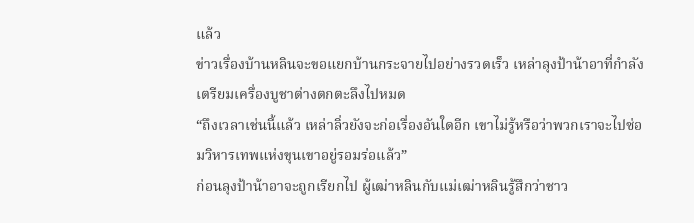แล้ว
ข่าวเรื่องบ้านหลินจะขอแยกบ้านกระจายไปอย่างรวดเร็ว เหล่าลุงป้าน้าอาที่กำลังเตรียมเครื่องบูชาต่างตกตะลึงไปหมด
“ถึงเวลาเช่นนี้แล้ว เหล่าลิ่วยังจะก่อเรื่องอันใดอีก เขาไม่รู้หรือว่าพวกเราจะไปซ่อมวิหารเทพแห่งขุนเขาอยู่รอมร่อแล้ว”
ก่อนลุงป้าน้าอาจะถูกเรียกไป ผู้เฒ่าหลินกับแม่เฒ่าหลินรู้สึกว่าชาว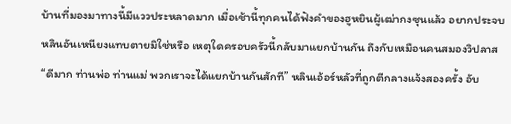บ้านที่มองมาทางนี้มีแววประหลาดมาก เมื่อเช้านี้ทุกคนได้ฟังคำของฮูหยินผู้เฒ่ากงซุนแล้ว อยากประจบหลินอันเหนียงแทบตายมิใช่หรือ เหตุใดครอบครัวนี้กลับมาแยกบ้านกัน ถึงกับเหมือนคนสมองวิปลาส
“ดีมาก ท่านพ่อ ท่านแม่ พวกเราจะได้แยกบ้านกันสักที” หลินเอ้อร์หลัวที่ถูกตีกลางแจ้งสองครั้ง อับ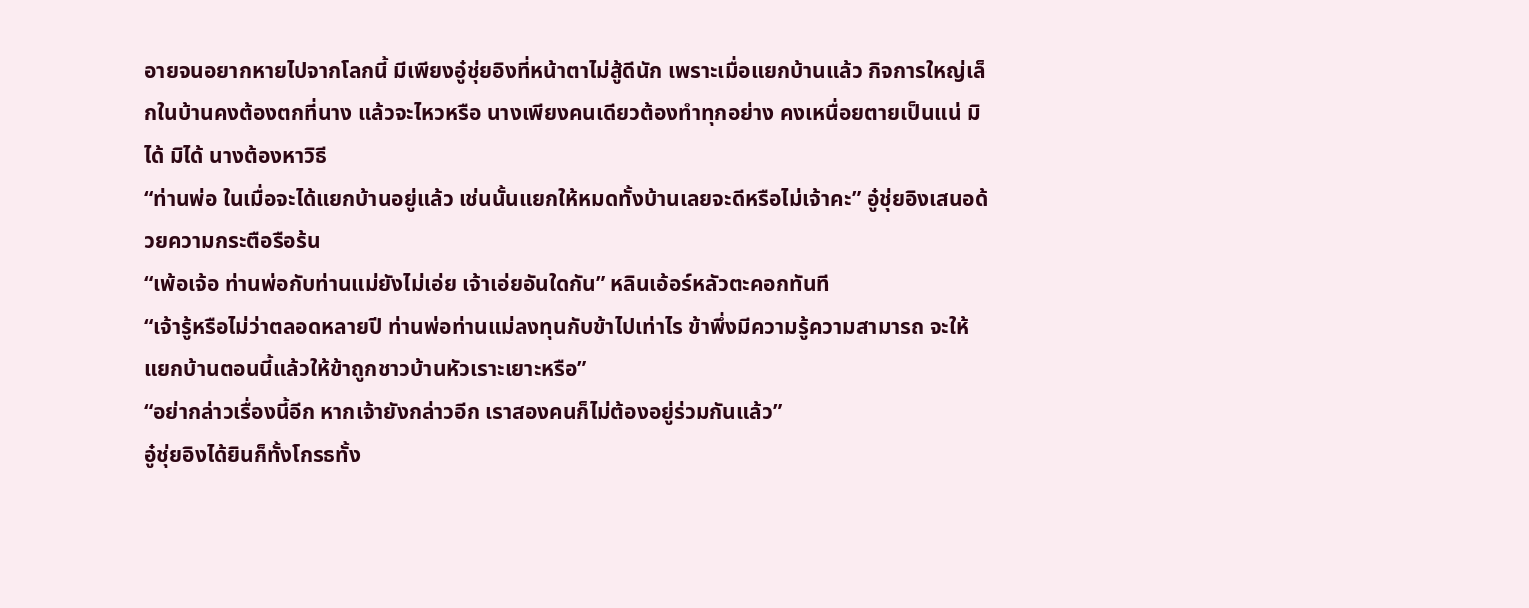อายจนอยากหายไปจากโลกนี้ มีเพียงอู๋ชุ่ยอิงที่หน้าตาไม่สู้ดีนัก เพราะเมื่อแยกบ้านแล้ว กิจการใหญ่เล็กในบ้านคงต้องตกที่นาง แล้วจะไหวหรือ นางเพียงคนเดียวต้องทำทุกอย่าง คงเหนื่อยตายเป็นแน่ มิได้ มิได้ นางต้องหาวิธี
“ท่านพ่อ ในเมื่อจะได้แยกบ้านอยู่แล้ว เช่นนั้นแยกให้หมดทั้งบ้านเลยจะดีหรือไม่เจ้าคะ” อู๋ชุ่ยอิงเสนอด้วยความกระตือรือร้น
“เพ้อเจ้อ ท่านพ่อกับท่านแม่ยังไม่เอ่ย เจ้าเอ่ยอันใดกัน” หลินเอ้อร์หลัวตะคอกทันที
“เจ้ารู้หรือไม่ว่าตลอดหลายปี ท่านพ่อท่านแม่ลงทุนกับข้าไปเท่าไร ข้าพึ่งมีความรู้ความสามารถ จะให้แยกบ้านตอนนี้แล้วให้ข้าถูกชาวบ้านหัวเราะเยาะหรือ”
“อย่ากล่าวเรื่องนี้อีก หากเจ้ายังกล่าวอีก เราสองคนก็ไม่ต้องอยู่ร่วมกันแล้ว”
อู๋ชุ่ยอิงได้ยินก็ทั้งโกรธทั้ง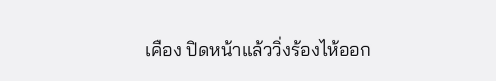เคือง ปิดหน้าแล้ววิ่งร้องไห้ออก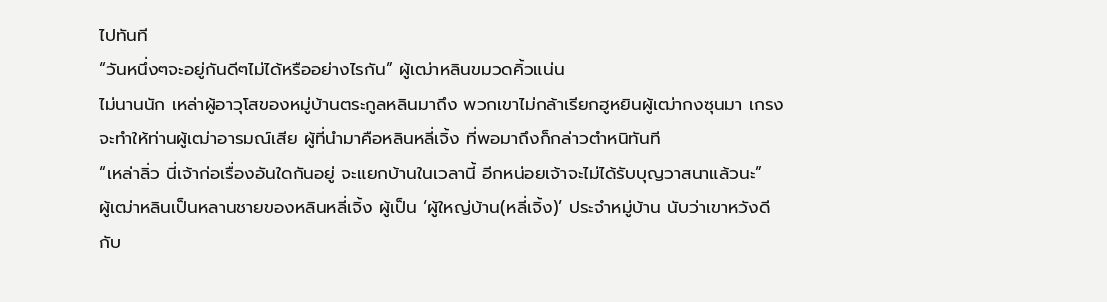ไปทันที
“วันหนึ่งๆจะอยู่กันดีๆไม่ได้หรืออย่างไรกัน” ผู้เฒ่าหลินขมวดคิ้วแน่น
ไม่นานนัก เหล่าผู้อาวุโสของหมู่บ้านตระกูลหลินมาถึง พวกเขาไม่กล้าเรียกฮูหยินผู้เฒ่ากงซุนมา เกรงจะทำให้ท่านผู้เฒ่าอารมณ์เสีย ผู้ที่นำมาคือหลินหลี่เจิ้ง ที่พอมาถึงก็กล่าวตำหนิทันที
“เหล่าลิ่ว นี่เจ้าก่อเรื่องอันใดกันอยู่ จะแยกบ้านในเวลานี้ อีกหน่อยเจ้าจะไม่ได้รับบุญวาสนาแล้วนะ”
ผู้เฒ่าหลินเป็นหลานชายของหลินหลี่เจิ้ง ผู้เป็น ‘ผู้ใหญ่บ้าน(หลี่เจิ้ง)’ ประจำหมู่บ้าน นับว่าเขาหวังดีกับ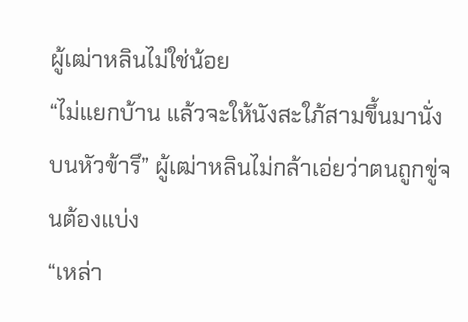ผู้เฒ่าหลินไม่ใช่น้อย
“ไม่แยกบ้าน แล้วจะให้นังสะใภ้สามขึ้นมานั่งบนหัวข้ารึ” ผู้เฒ่าหลินไม่กล้าเอ่ยว่าตนถูกขู่จนต้องแบ่ง
“เหล่า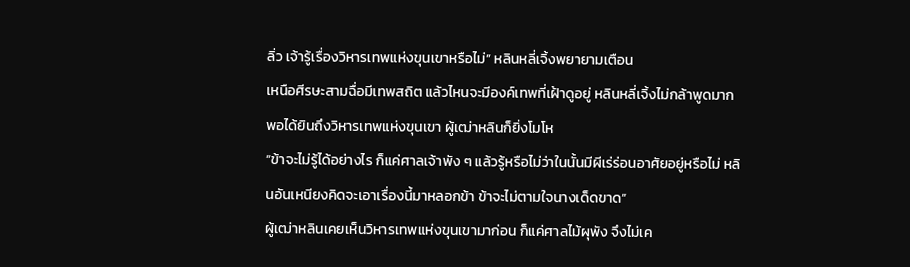ลิ่ว เจ้ารู้เรื่องวิหารเทพแห่งขุนเขาหรือไม่” หลินหลี่เจิ้งพยายามเตือน
เหนือศีรษะสามฉื่อมีเทพสถิต แล้วไหนจะมีองค์เทพที่เฝ้าดูอยู่ หลินหลี่เจิ้งไม่กล้าพูดมาก
พอได้ยินถึงวิหารเทพแห่งขุนเขา ผู้เฒ่าหลินก็ยิ่งโมโห
“ข้าจะไม่รู้ได้อย่างไร ก็แค่ศาลเจ้าพัง ๆ แล้วรู้หรือไม่ว่าในนั้นมีผีเร่ร่อนอาศัยอยู่หรือไม่ หลินอันเหนียงคิดจะเอาเรื่องนี้มาหลอกข้า ข้าจะไม่ตามใจนางเด็ดขาด”
ผู้เฒ่าหลินเคยเห็นวิหารเทพแห่งขุนเขามาก่อน ก็แค่ศาลไม้ผุพัง จึงไม่เค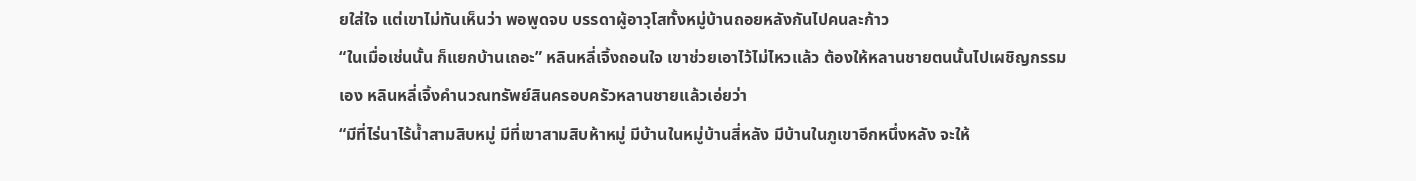ยใส่ใจ แต่เขาไม่ทันเห็นว่า พอพูดจบ บรรดาผู้อาวุโสทั้งหมู่บ้านถอยหลังกันไปคนละก้าว
“ในเมื่อเช่นนั้น ก็แยกบ้านเถอะ” หลินหลี่เจิ้งถอนใจ เขาช่วยเอาไว้ไม่ไหวแล้ว ต้องให้หลานชายตนนั้นไปเผชิญกรรมเอง หลินหลี่เจิ้งคำนวณทรัพย์สินครอบครัวหลานชายแล้วเอ่ยว่า
“มีที่ไร่นาไร้น้ำสามสิบหมู่ มีที่เขาสามสิบห้าหมู่ มีบ้านในหมู่บ้านสี่หลัง มีบ้านในภูเขาอีกหนึ่งหลัง จะให้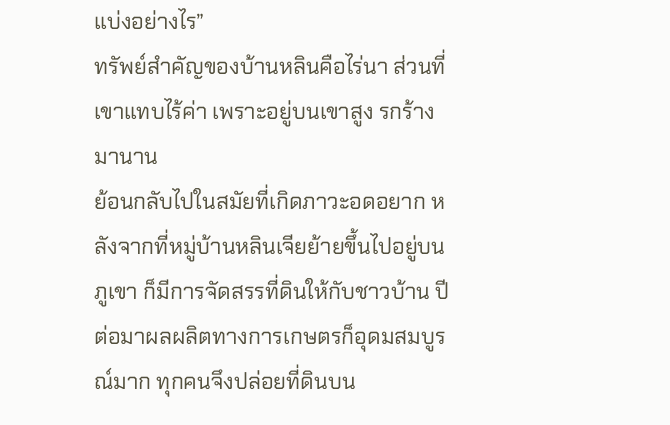แบ่งอย่างไร”
ทรัพย์สำคัญของบ้านหลินคือไร่นา ส่วนที่เขาแทบไร้ค่า เพราะอยู่บนเขาสูง รกร้างมานาน
ย้อนกลับไปในสมัยที่เกิดภาวะอดอยาก หลังจากที่หมู่บ้านหลินเจียย้ายขึ้นไปอยู่บนภูเขา ก็มีการจัดสรรที่ดินให้กับชาวบ้าน ปีต่อมาผลผลิตทางการเกษตรก็อุดมสมบูรณ์มาก ทุกคนจึงปล่อยที่ดินบน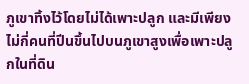ภูเขาทิ้งไว้โดยไม่ได้เพาะปลูก และมีเพียงไม่กี่คนที่ปีนขึ้นไปบนภูเขาสูงเพื่อเพาะปลูกในที่ดิน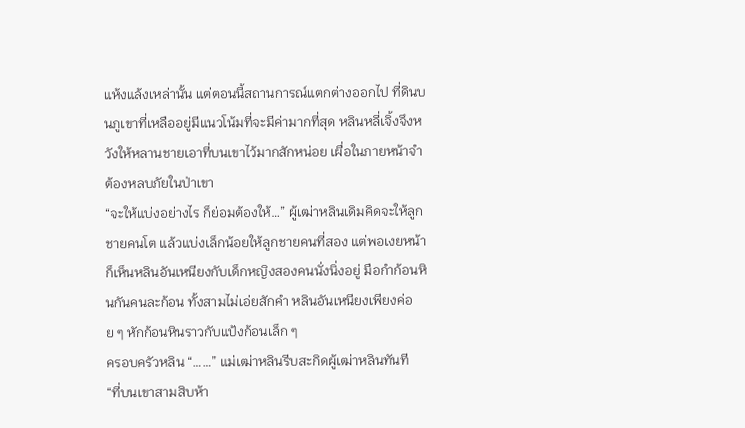แห้งแล้งเหล่านั้น แต่ตอนนี้สถานการณ์แตกต่างออกไป ที่ดินบนภูเขาที่เหลืออยู่มีแนวโน้มที่จะมีค่ามากที่สุด หลินหลี่เจิ้งจึงหวังให้หลานชายเอาที่บนเขาไว้มากสักหน่อย เผื่อในภายหน้าจำต้องหลบภัยในป่าเขา
“จะให้แบ่งอย่างไร ก็ย่อมต้องให้…” ผู้เฒ่าหลินเดิมคิดจะให้ลูกชายคนโต แล้วแบ่งเล็กน้อยให้ลูกชายคนที่สอง แต่พอเงยหน้าก็เห็นหลินอันเหนียงกับเด็กหญิงสองคนนั่งนิ่งอยู่ มือกำก้อนหินกันคนละก้อน ทั้งสามไม่เอ่ยสักคำ หลินอันเหนียงเพียงค่อย ๆ หักก้อนหินราวกับแป้งก้อนเล็ก ๆ
ครอบครัวหลิน “……” แม่เฒ่าหลินรีบสะกิดผู้เฒ่าหลินทันที
“ที่บนเขาสามสิบห้า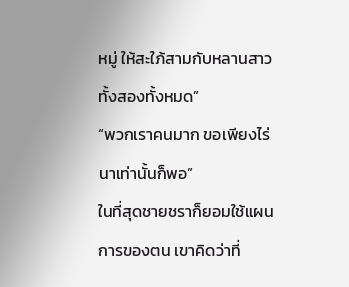หมู่ ให้สะใภ้สามกับหลานสาวทั้งสองทั้งหมด”
“พวกเราคนมาก ขอเพียงไร่นาเท่านั้นก็พอ”
ในที่สุดชายชราก็ยอมใช้แผนการของตน เขาคิดว่าที่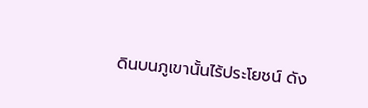ดินบนภูเขานั้นไร้ประโยชน์ ดัง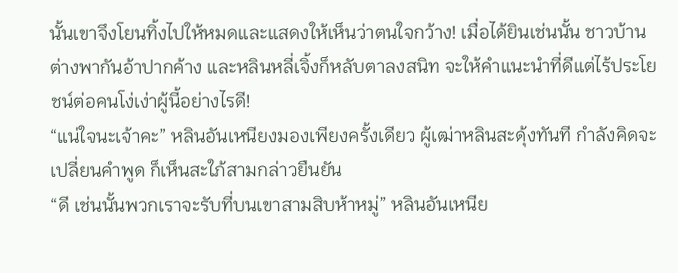นั้นเขาจึงโยนทิ้งไปให้หมดและแสดงให้เห็นว่าตนใจกว้าง! เมื่อได้ยินเช่นนั้น ชาวบ้านต่างพากันอ้าปากค้าง และหลินหลี่เจิ้งก็หลับตาลงสนิท จะให้คำแนะนำที่ดีแต่ไร้ประโยชน์ต่อคนโง่เง่าผู้นี้อย่างไรดี!
“แน่ใจนะเจ้าคะ” หลินอันเหนียงมองเพียงครั้งเดียว ผู้เฒ่าหลินสะดุ้งทันที กำลังคิดจะเปลี่ยนคำพูด ก็เห็นสะใภ้สามกล่าวยืนยัน
“ดี เช่นนั้นพวกเราจะรับที่บนเขาสามสิบห้าหมู่” หลินอันเหนีย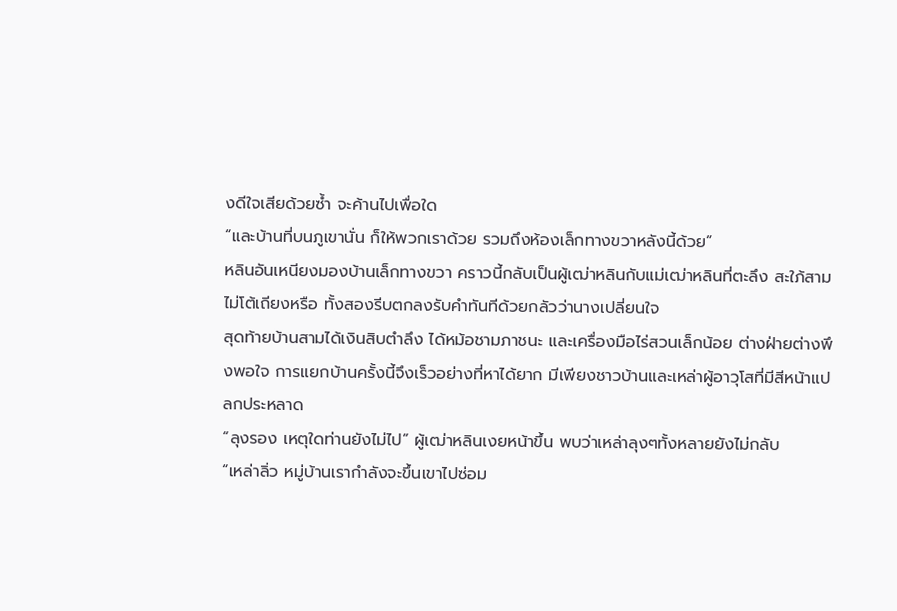งดีใจเสียด้วยซ้ำ จะค้านไปเพื่อใด
“และบ้านที่บนภูเขานั่น ก็ให้พวกเราด้วย รวมถึงห้องเล็กทางขวาหลังนี้ด้วย”
หลินอันเหนียงมองบ้านเล็กทางขวา คราวนี้กลับเป็นผู้เฒ่าหลินกับแม่เฒ่าหลินที่ตะลึง สะใภ้สามไม่โต้เถียงหรือ ทั้งสองรีบตกลงรับคำทันทีด้วยกลัวว่านางเปลี่ยนใจ
สุดท้ายบ้านสามได้เงินสิบตำลึง ได้หม้อชามภาชนะ และเครื่องมือไร่สวนเล็กน้อย ต่างฝ่ายต่างพึงพอใจ การแยกบ้านครั้งนี้จึงเร็วอย่างที่หาได้ยาก มีเพียงชาวบ้านและเหล่าผู้อาวุโสที่มีสีหน้าแปลกประหลาด
“ลุงรอง เหตุใดท่านยังไม่ไป” ผู้เฒ่าหลินเงยหน้าขึ้น พบว่าเหล่าลุงๆทั้งหลายยังไม่กลับ
“เหล่าลิ่ว หมู่บ้านเรากำลังจะขึ้นเขาไปซ่อม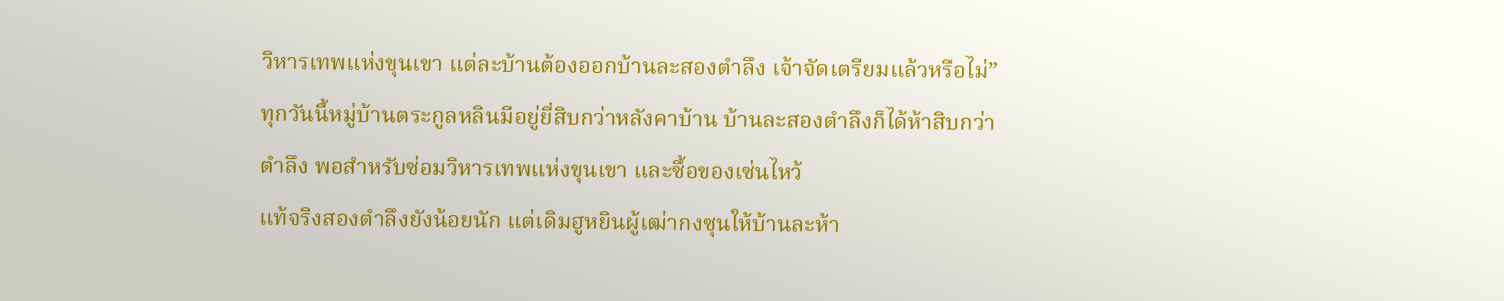วิหารเทพแห่งขุนเขา แต่ละบ้านต้องออกบ้านละสองตำลึง เจ้าจัดเตรียมแล้วหรือไม่”
ทุกวันนี้หมู่บ้านตระกูลหลินมีอยู่ยี่สิบกว่าหลังคาบ้าน บ้านละสองตำลึงก็ได้ห้าสิบกว่าตำลึง พอสำหรับซ่อมวิหารเทพแห่งขุนเขา และซื้อของเซ่นไหว้
แท้จริงสองตำลึงยังน้อยนัก แต่เดิมฮูหยินผู้เฒ่ากงซุนให้บ้านละห้า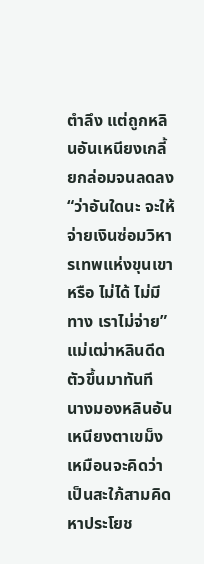ตำลึง แต่ถูกหลินอันเหนียงเกลี้ยกล่อมจนลดลง
“ว่าอันใดนะ จะให้จ่ายเงินซ่อมวิหารเทพแห่งขุนเขาหรือ ไม่ได้ ไม่มีทาง เราไม่จ่าย”
แม่เฒ่าหลินดีดตัวขึ้นมาทันที นางมองหลินอันเหนียงตาเขม็ง เหมือนจะคิดว่าเป็นสะใภ้สามคิดหาประโยช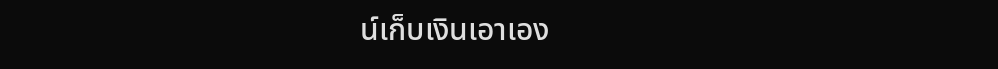น์เก็บเงินเอาเอง